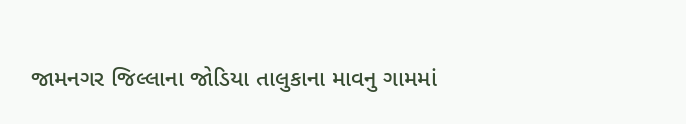જામનગર જિલ્લાના જોડિયા તાલુકાના માવનુ ગામમાં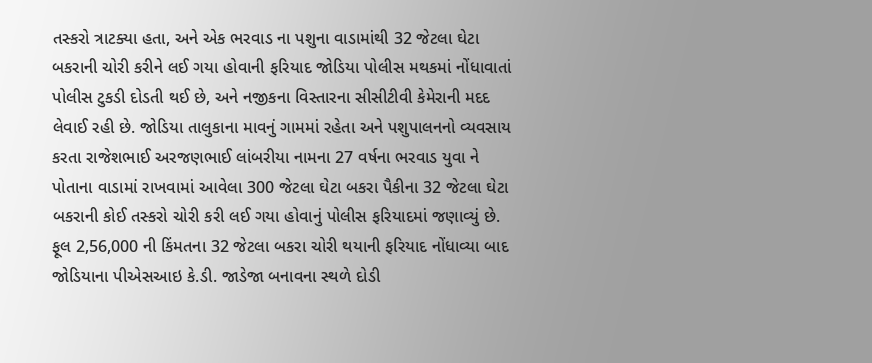તસ્કરો ત્રાટક્યા હતા, અને એક ભરવાડ ના પશુના વાડામાંથી 32 જેટલા ઘેટા બકરાની ચોરી કરીને લઈ ગયા હોવાની ફરિયાદ જોડિયા પોલીસ મથકમાં નોંધાવાતાં પોલીસ ટુકડી દોડતી થઈ છે, અને નજીકના વિસ્તારના સીસીટીવી કેમેરાની મદદ લેવાઈ રહી છે. જોડિયા તાલુકાના માવનું ગામમાં રહેતા અને પશુપાલનનો વ્યવસાય કરતા રાજેશભાઈ અરજણભાઈ લાંબરીયા નામના 27 વર્ષના ભરવાડ યુવા ને પોતાના વાડામાં રાખવામાં આવેલા 300 જેટલા ઘેટા બકરા પૈકીના 32 જેટલા ઘેટા બકરાની કોઈ તસ્કરો ચોરી કરી લઈ ગયા હોવાનું પોલીસ ફરિયાદમાં જણાવ્યું છે.
ફૂલ 2,56,000 ની કિંમતના 32 જેટલા બકરા ચોરી થયાની ફરિયાદ નોંધાવ્યા બાદ જોડિયાના પીએસઆઇ કે.ડી. જાડેજા બનાવના સ્થળે દોડી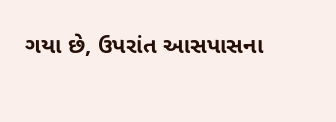ગયા છે, ઉપરાંત આસપાસના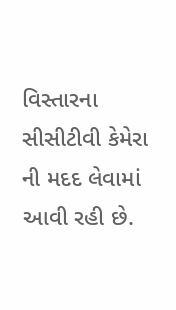વિસ્તારના સીસીટીવી કેમેરા ની મદદ લેવામાં આવી રહી છે.